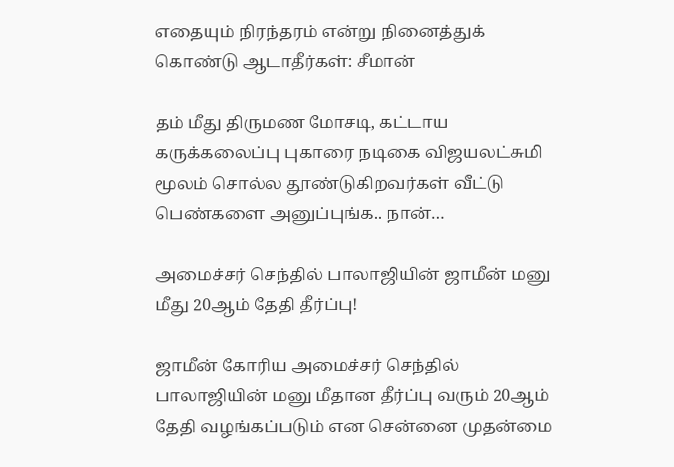எதையும் நிரந்தரம் என்று நினைத்துக் கொண்டு ஆடாதீர்கள்: சீமான்

தம் மீது திருமண மோசடி, கட்டாய கருக்கலைப்பு புகாரை நடிகை விஜயலட்சுமி மூலம் சொல்ல தூண்டுகிறவர்கள் வீட்டு பெண்களை அனுப்புங்க.. நான்…

அமைச்சர் செந்தில் பாலாஜியின் ஜாமீன் மனு மீது 20ஆம் தேதி தீர்ப்பு!

ஜாமீன் கோரிய அமைச்சர் செந்தில் பாலாஜியின் மனு மீதான தீர்ப்பு வரும் 20ஆம் தேதி வழங்கப்படும் என சென்னை முதன்மை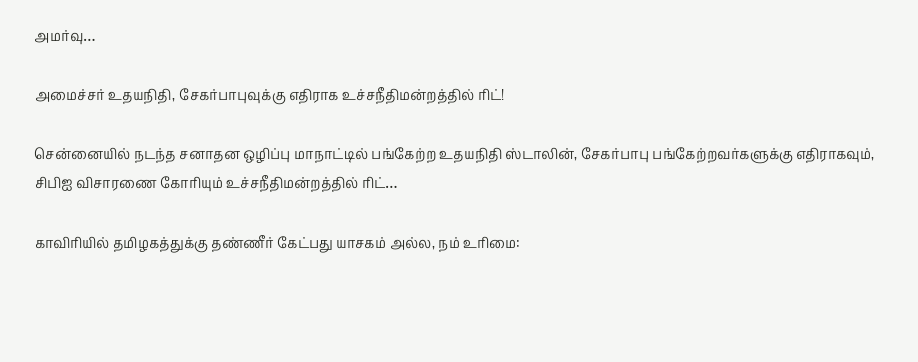அமர்வு…

அமைச்சர் உதயநிதி, சேகர்பாபுவுக்கு எதிராக உச்சநீதிமன்றத்தில் ரிட்!

சென்னையில் நடந்த சனாதன ஒழிப்பு மாநாட்டில் பங்கேற்ற உதயநிதி ஸ்டாலின், சேகர்பாபு பங்கேற்றவர்களுக்கு எதிராகவும், சிபிஐ விசாரணை கோரியும் உச்சநீதிமன்றத்தில் ரிட்…

காவிரியில் தமிழகத்துக்கு தண்ணீர் கேட்பது யாசகம் அல்ல, நம் உரிமை: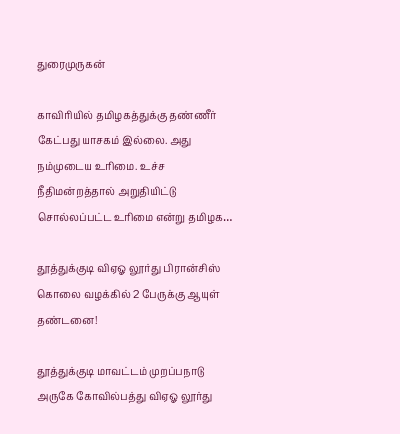துரைமுருகன்

காவிரியில் தமிழகத்துக்கு தண்ணீர் கேட்பது யாசகம் இல்லை. அது நம்முடைய உரிமை. உச்ச நீதிமன்றத்தால் அறுதியிட்டு சொல்லப்பட்ட உரிமை என்று தமிழக…

தூத்துக்குடி விஏஓ லூர்து பிரான்சிஸ் கொலை வழக்கில் 2 பேருக்கு ஆயுள் தண்டனை!

தூத்துக்குடி மாவட்டம் முறப்பநாடு அருகே கோவில்பத்து விஏஓ லூர்து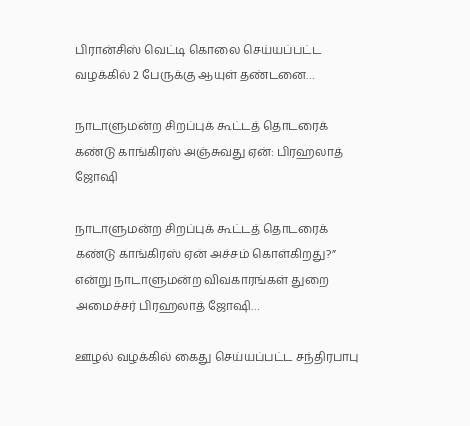பிரான்சிஸ் வெட்டி கொலை செய்யப்பட்ட வழக்கில் 2 பேருக்கு ஆயுள் தண்டனை…

நாடாளுமன்ற சிறப்புக் கூட்டத் தொடரைக் கண்டு காங்கிரஸ் அஞ்சுவது ஏன்: பிரஹலாத் ஜோஷி

நாடாளுமன்ற சிறப்புக் கூட்டத் தொடரைக் கண்டு காங்கிரஸ் ஏன் அச்சம் கொள்கிறது?” என்று நாடாளுமன்ற விவகாரங்கள் துறை அமைச்சர் பிரஹலாத் ஜோஷி…

ஊழல் வழக்கில் கைது செய்யப்பட்ட சந்திரபாபு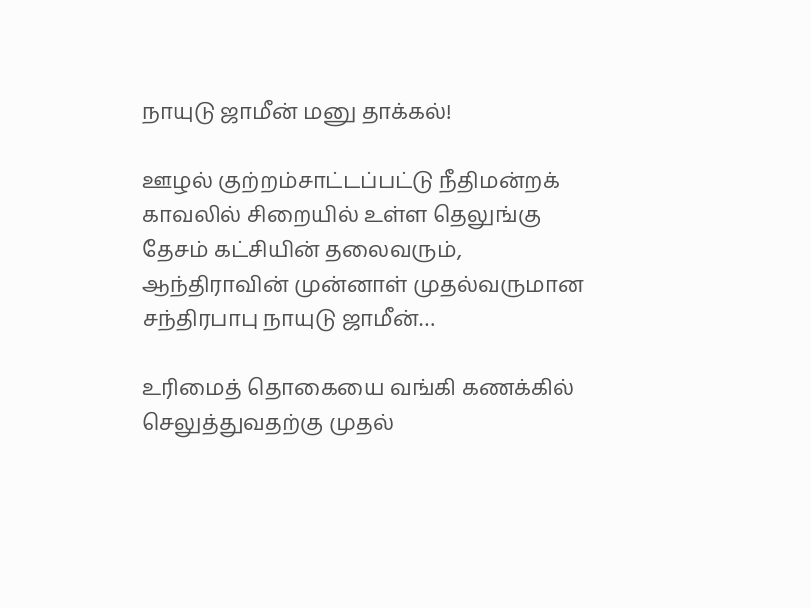நாயுடு ஜாமீன் மனு தாக்கல்!

ஊழல் குற்றம்சாட்டப்பட்டு நீதிமன்றக் காவலில் சிறையில் உள்ள தெலுங்கு தேசம் கட்சியின் தலைவரும், ஆந்திராவின் முன்னாள் முதல்வருமான சந்திரபாபு நாயுடு ஜாமீன்…

உரிமைத் தொகையை வங்கி கணக்கில் செலுத்துவதற்கு முதல்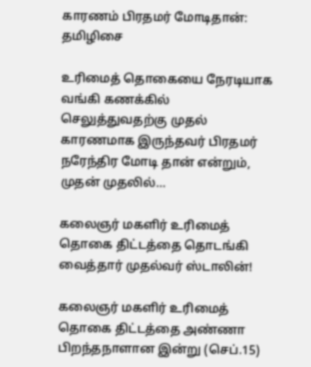காரணம் பிரதமர் மோடிதான்: தமிழிசை

உரிமைத் தொகையை நேரடியாக வங்கி கணக்கில் செலுத்துவதற்கு முதல் காரணமாக இருந்தவர் பிரதமர் நரேந்திர மோடி தான் என்றும், முதன் முதலில்…

கலைஞர் மகளிர் உரிமைத் தொகை திட்டத்தை தொடங்கி வைத்தார் முதல்வர் ஸ்டாலின்!

கலைஞர் மகளிர் உரிமைத் தொகை திட்டத்தை அண்ணா பிறந்தநாளான இன்று (செப்.15)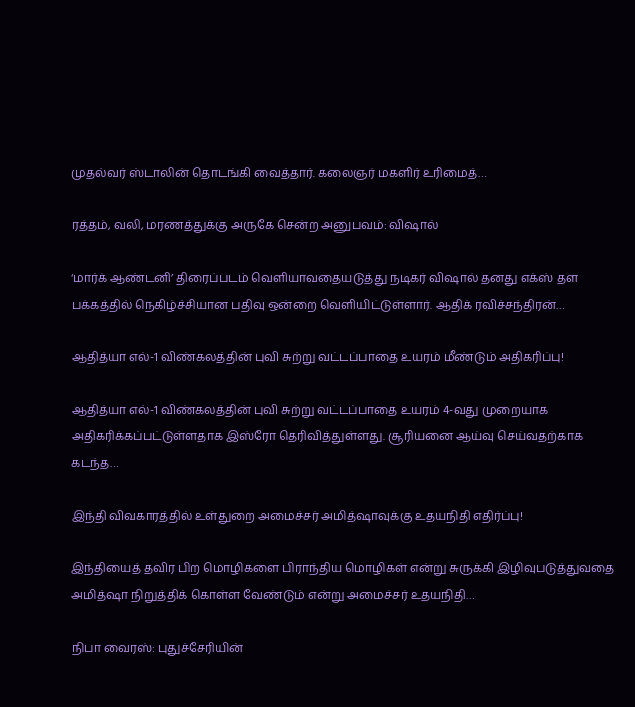முதல்வர் ஸ்டாலின் தொடங்கி வைத்தார். கலைஞர் மகளிர் உரிமைத்…

ரத்தம், வலி, மரணத்துக்கு அருகே சென்ற அனுபவம்: விஷால்

‘மார்க் ஆண்டனி’ திரைப்படம் வெளியாவதையடுத்து நடிகர் விஷால் தனது எக்ஸ் தள பக்கத்தில் நெகிழ்ச்சியான பதிவு ஒன்றை வெளியிட்டுள்ளார். ஆதிக் ரவிச்சந்திரன்…

ஆதித்யா எல்-1 விண்கலத்தின் புவி சுற்று வட்டப்பாதை உயரம் மீண்டும் அதிகரிப்பு!

ஆதித்யா எல்-1 விண்கலத்தின் புவி சுற்று வட்டப்பாதை உயரம் 4-வது முறையாக அதிகரிக்கப்பட்டுள்ளதாக இஸ்ரோ தெரிவித்துள்ளது. சூரியனை ஆய்வு செய்வதற்காக கடந்த…

இந்தி விவகாரத்தில் உள்துறை அமைச்சர் அமித்ஷாவுக்கு உதயநிதி எதிர்ப்பு!

இந்தியைத் தவிர பிற மொழிகளை பிராந்திய மொழிகள் என்று சுருக்கி இழிவுபடுத்துவதை அமித்ஷா நிறுத்திக் கொள்ள வேண்டும் என்று அமைச்சர் உதயநிதி…

நிபா வைரஸ்: புதுச்சேரியின்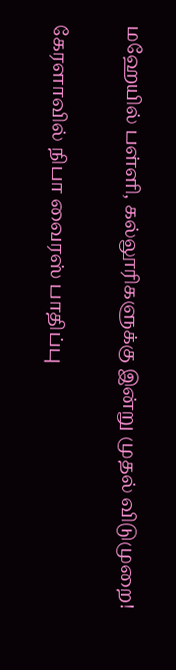மஹேயில் பள்ளி, கல்லூரிகளுக்கு இன்று முதல் விடுமுறை!

கேரளாவில் நிபா வைரஸ் பாதிப்பு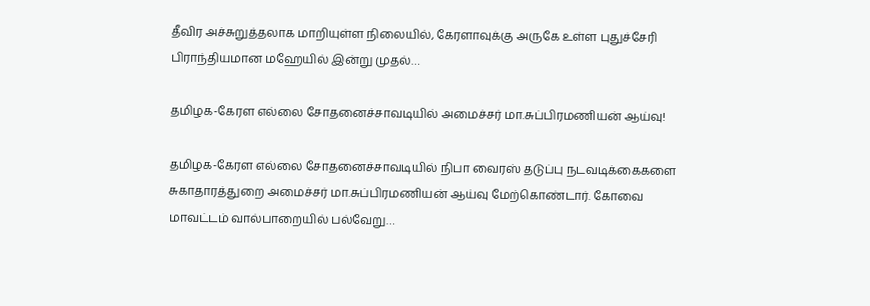தீவிர அச்சுறுத்தலாக மாறியுள்ள நிலையில், கேரளாவுக்கு அருகே உள்ள புதுச்சேரி பிராந்தியமான மஹேயில் இன்று முதல்…

தமிழக-கேரள எல்லை சோதனைச்சாவடியில் அமைச்சர் மா.சுப்பிரமணியன் ஆய்வு!

தமிழக-கேரள எல்லை சோதனைச்சாவடியில் நிபா வைரஸ் தடுப்பு நடவடிக்கைகளை சுகாதாரத்துறை அமைச்சர் மா.சுப்பிரமணியன் ஆய்வு மேற்கொண்டார். கோவை மாவட்டம் வால்பாறையில் பல்வேறு…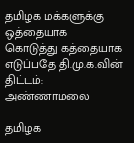தமிழக மக்களுக்கு ஒத்தையாக கொடுத்து கத்தையாக எடுப்பதே தி.மு.க.வின் திட்டம்: அண்ணாமலை

தமிழக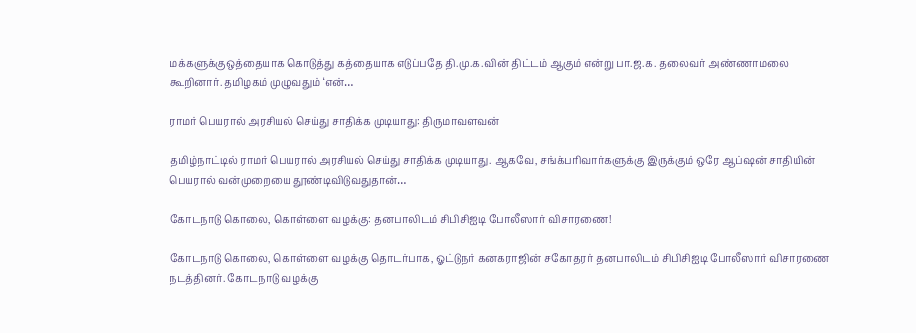மக்களுக்குஒத்தையாக கொடுத்து கத்தையாக எடுப்பதே தி.மு.க.வின் திட்டம் ஆகும் என்று பா.ஜ.க. தலைவர் அண்ணாமலை கூறினார். தமிழகம் முழுவதும் ‘என்…

ராமர் பெயரால் அரசியல் செய்து சாதிக்க முடியாது: திருமாவளவன்

தமிழ்நாட்டில் ராமர் பெயரால் அரசியல் செய்து சாதிக்க முடியாது. ஆகவே, சங்க்பரிவார்களுக்கு இருக்கும் ஒரே ஆப்ஷன் சாதியின் பெயரால் வன்முறையை தூண்டிவிடுவதுதான்…

கோடநாடு கொலை, கொள்ளை வழக்கு: தனபாலிடம் சிபிசிஐடி போலீஸார் விசாரணை!

கோடநாடு கொலை, கொள்ளை வழக்கு தொடர்பாக, ஓட்டுநர் கனகராஜின் சகோதரர் தனபாலிடம் சிபிசிஐடி போலீஸார் விசாரணை நடத்தினர். கோடநாடு வழக்கு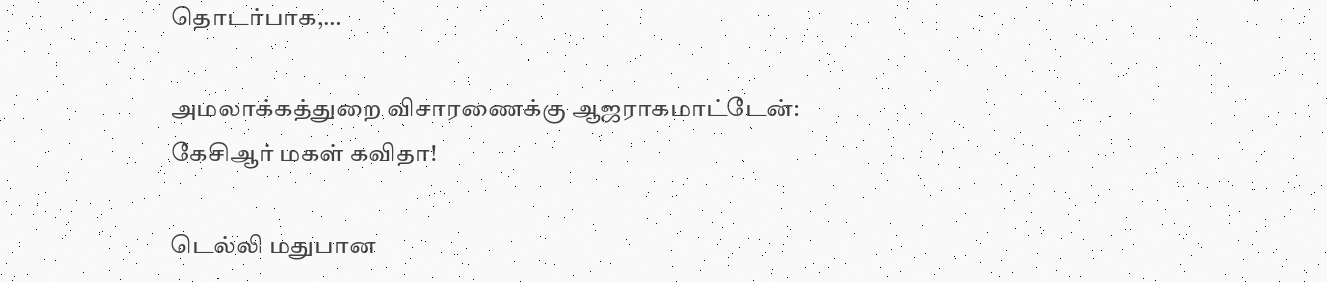தொடர்பாக,…

அமலாக்கத்துறை விசாரணைக்கு ஆஜராகமாட்டேன்: கேசிஆர் மகள் கவிதா!

டெல்லி மதுபான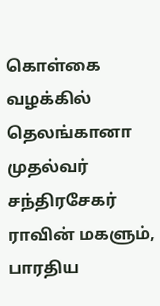கொள்கை வழக்கில் தெலங்கானா முதல்வர் சந்திரசேகர் ராவின் மகளும், பாரதிய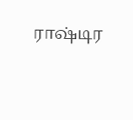ராஷ்டிர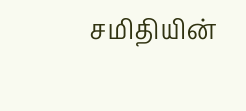சமிதியின்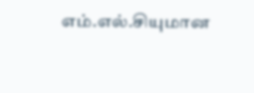எம்.எல்.சியுமான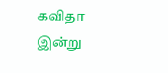கவிதா இன்று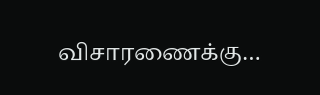விசாரணைக்கு…